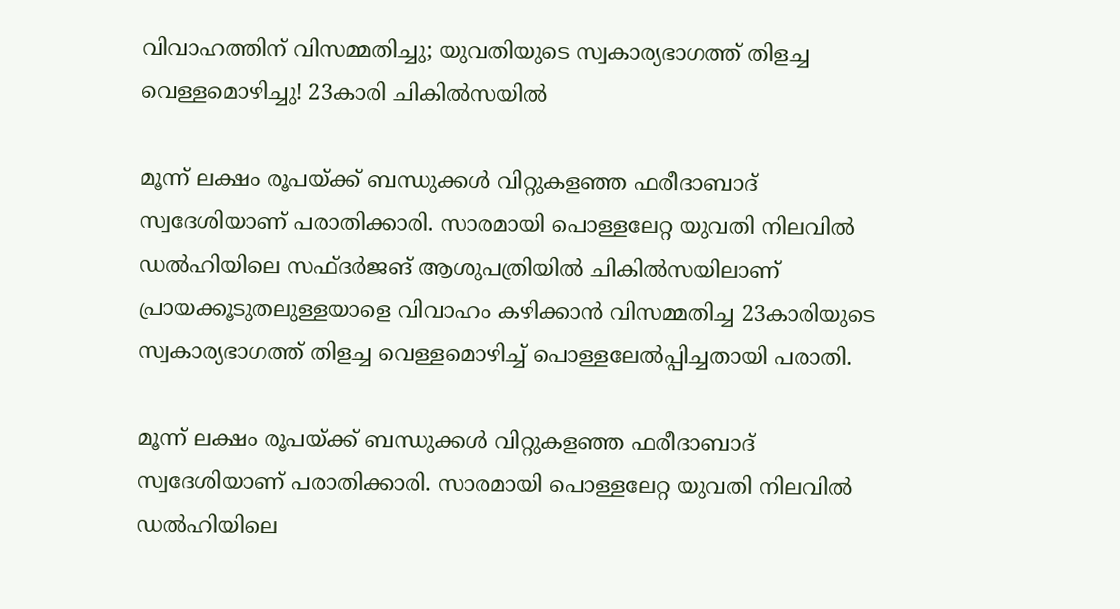വിവാഹത്തിന് വിസമ്മതിച്ചു; യുവതിയുടെ സ്വകാര്യഭാഗത്ത് തിളച്ച വെള്ളമൊഴിച്ചു! 23കാരി ചികില്‍സയില്‍

മൂന്ന് ലക്ഷം രൂപയ്ക്ക് ബന്ധുക്കള്‍ വിറ്റുകളഞ്ഞ ഫരീദാബാദ് സ്വദേശിയാണ് പരാതിക്കാരി. സാരമായി പൊള്ളലേറ്റ യുവതി നിലവില്‍ ഡല്‍ഹിയിലെ സഫ്ദര്‍ജങ് ആശുപത്രിയില്‍ ചികില്‍സയിലാണ്
പ്രായക്കൂടുതലുള്ളയാളെ വിവാഹം കഴിക്കാന്‍ വിസമ്മതിച്ച 23കാരിയുടെ സ്വകാര്യഭാഗത്ത് തിളച്ച വെള്ളമൊഴിച്ച് പൊള്ളലേല്‍പ്പിച്ചതായി പരാതി.

മൂന്ന് ലക്ഷം രൂപയ്ക്ക് ബന്ധുക്കള്‍ വിറ്റുകളഞ്ഞ ഫരീദാബാദ് സ്വദേശിയാണ് പരാതിക്കാരി. സാരമായി പൊള്ളലേറ്റ യുവതി നിലവില്‍ ഡല്‍ഹിയിലെ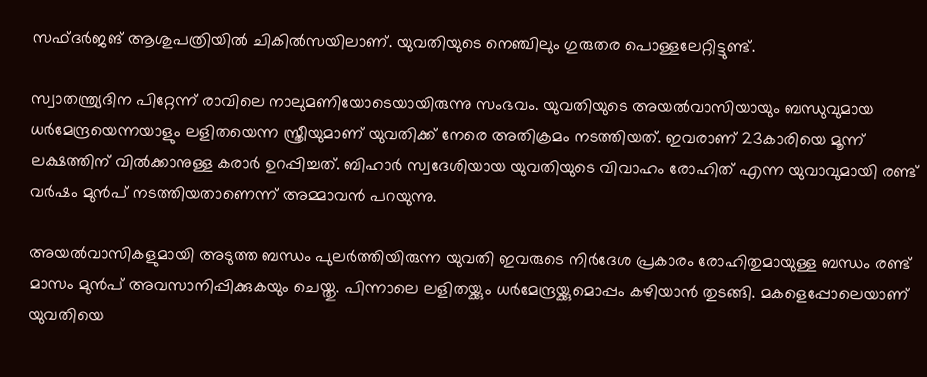സഫ്ദര്‍ജങ് ആശുപത്രിയില്‍ ചികില്‍സയിലാണ്. യുവതിയുടെ നെഞ്ചിലും ഗുരുതര പൊള്ളലേറ്റിട്ടുണ്ട്.

സ്വാതന്ത്ര്യദിന പിറ്റേന്ന് രാവിലെ നാലുമണിയോടെയായിരുന്നു സംഭവം. യുവതിയുടെ അയല്‍വാസിയായും ബന്ധുവുമായ ധര്‍മേന്ദ്രയെന്നയാളും ലളിതയെന്ന സ്ത്രീയുമാണ് യുവതിക്ക് നേരെ അതിക്രമം നടത്തിയത്. ഇവരാണ് 23കാരിയെ മൂന്ന് ലക്ഷത്തിന് വില്‍ക്കാനുള്ള കരാര്‍ ഉറപ്പിച്ചത്. ബിഹാര്‍ സ്വദേശിയായ യുവതിയുടെ വിവാഹം രോഹിത് എന്ന യുവാവുമായി രണ്ട് വര്‍ഷം മുന്‍പ് നടത്തിയതാണെന്ന് അമ്മാവന്‍ പറയുന്നു.

അയല്‍വാസികളുമായി അടുത്ത ബന്ധം പുലര്‍ത്തിയിരുന്ന യുവതി ഇവരുടെ നിര്‍ദേശ പ്രകാരം രോഹിതുമായുള്ള ബന്ധം രണ്ട് മാസം മുന്‍പ് അവസാനിപ്പിക്കുകയും ചെയ്തു. പിന്നാലെ ലളിതയ്ക്കും ധര്‍മേന്ദ്രയ്ക്കുമൊപ്പം കഴിയാന്‍ തുടങ്ങി. മകളെപ്പോലെയാണ് യുവതിയെ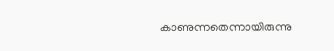കാണുന്നതെന്നായിരുന്നു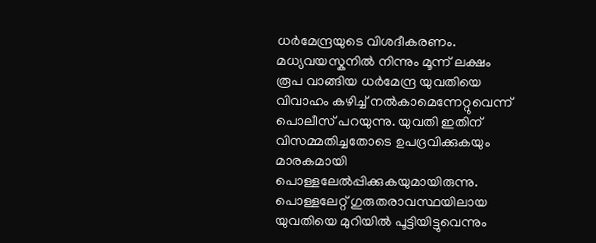ധര്‍മേന്ദ്രയുടെ വിശദീകരണം. മധ്യവയസ്കനില്‍ നിന്നും മൂന്ന് ലക്ഷം രൂപ വാങ്ങിയ ധര്‍മേന്ദ്ര യുവതിയെ വിവാഹം കഴിച്ച് നല്‍കാമെന്നേറ്റുവെന്ന് പൊലീസ് പറയുന്നു. യുവതി ഇതിന് വിസമ്മതിച്ചതോടെ ഉപദ്രവിക്കുകയും മാരകമായി പൊള്ളലേല്‍പ്പിക്കുകയുമായിരുന്നു. പൊള്ളലേറ്റ് ഗുരുതരാവസ്ഥയിലായ യുവതിയെ മുറിയില്‍ പൂട്ടിയിട്ടുവെന്നും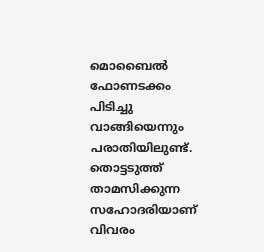മൊബൈല്‍ ഫോണടക്കം പിടിച്ചു വാങ്ങിയെന്നും പരാതിയിലുണ്ട്. തൊട്ടടുത്ത് താമസിക്കുന്ന സഹോദരിയാണ് വിവരം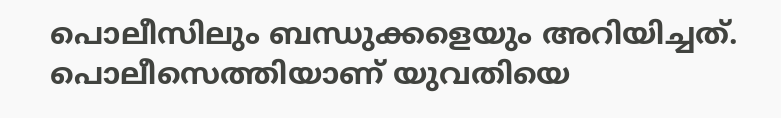പൊലീസിലും ബന്ധുക്കളെയും അറിയിച്ചത്. പൊലീസെത്തിയാണ് യുവതിയെ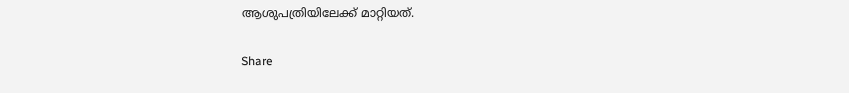ആശുപത്രിയിലേക്ക് മാറ്റിയത്.

Share